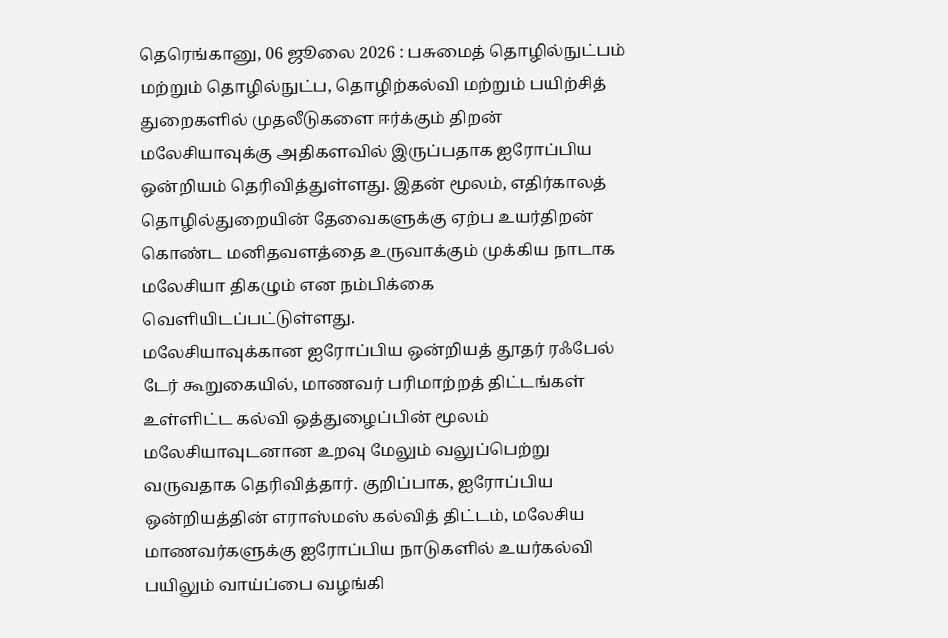தெரெங்கானு, 06 ஜூலை 2026 : பசுமைத் தொழில்நுட்பம் மற்றும் தொழில்நுட்ப, தொழிற்கல்வி மற்றும் பயிற்சித் துறைகளில் முதலீடுகளை ஈர்க்கும் திறன் மலேசியாவுக்கு அதிகளவில் இருப்பதாக ஐரோப்பிய ஒன்றியம் தெரிவித்துள்ளது. இதன் மூலம், எதிர்காலத் தொழில்துறையின் தேவைகளுக்கு ஏற்ப உயர்திறன் கொண்ட மனிதவளத்தை உருவாக்கும் முக்கிய நாடாக மலேசியா திகழும் என நம்பிக்கை வெளியிடப்பட்டுள்ளது.
மலேசியாவுக்கான ஐரோப்பிய ஒன்றியத் தூதர் ரஃபேல் டேர் கூறுகையில், மாணவர் பரிமாற்றத் திட்டங்கள் உள்ளிட்ட கல்வி ஒத்துழைப்பின் மூலம் மலேசியாவுடனான உறவு மேலும் வலுப்பெற்று வருவதாக தெரிவித்தார். குறிப்பாக, ஐரோப்பிய ஒன்றியத்தின் எராஸ்மஸ் கல்வித் திட்டம், மலேசிய மாணவர்களுக்கு ஐரோப்பிய நாடுகளில் உயர்கல்வி பயிலும் வாய்ப்பை வழங்கி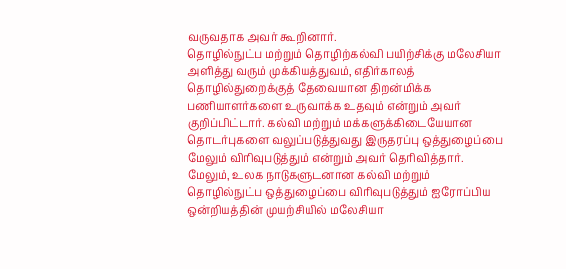வருவதாக அவர் கூறினார்.
தொழில்நுட்ப மற்றும் தொழிற்கல்வி பயிற்சிக்கு மலேசியா அளித்து வரும் முக்கியத்துவம், எதிர்காலத் தொழில்துறைக்குத் தேவையான திறன்மிக்க பணியாளர்களை உருவாக்க உதவும் என்றும் அவர் குறிப்பிட்டார். கல்வி மற்றும் மக்களுக்கிடையேயான தொடர்புகளை வலுப்படுத்துவது இருதரப்பு ஒத்துழைப்பை மேலும் விரிவுபடுத்தும் என்றும் அவர் தெரிவித்தார்.
மேலும், உலக நாடுகளுடனான கல்வி மற்றும் தொழில்நுட்ப ஒத்துழைப்பை விரிவுபடுத்தும் ஐரோப்பிய ஒன்றியத்தின் முயற்சியில் மலேசியா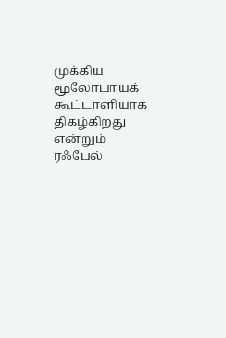முக்கிய மூலோபாயக் கூட்டாளியாக திகழ்கிறது என்றும் ரஃபேல்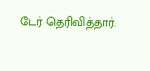டேர் தெரிவித்தார்.